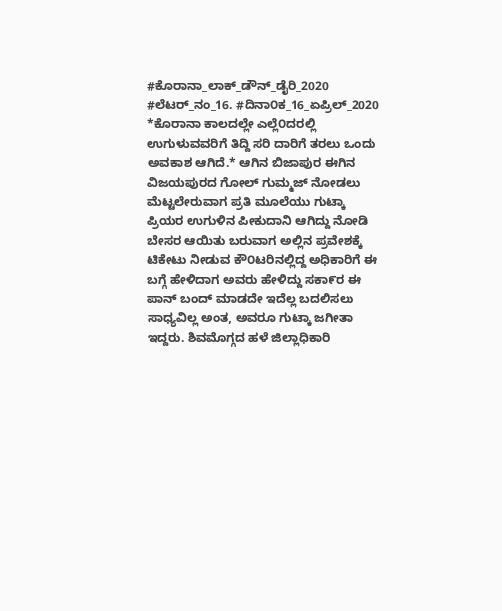#ಕೊರಾನಾ_ಲಾಕ್_ಡೌನ್_ಡೈರಿ_2020 #ಲೆಟರ್_ನಂ_16. #ದಿನಾ೦ಕ_16_ಏಪ್ರಿಲ್_2020 *ಕೊರಾನಾ ಕಾಲದಲ್ಲೇ ಎಲ್ಲೆ೦ದರಲ್ಲಿ ಉಗುಳುವವರಿಗೆ ತಿದ್ದಿ ಸರಿ ದಾರಿಗೆ ತರಲು ಒಂದು ಅವಕಾಶ ಆಗಿದೆ.* ಆಗಿನ ಬಿಜಾಪುರ ಈಗಿನ ವಿಜಯಪುರದ ಗೋಲ್ ಗುಮ್ಮಜ್ ನೋಡಲು ಮೆಟ್ಟಲೇರುವಾಗ ಪ್ರತಿ ಮೂಲೆಯು ಗುಟ್ಕಾ ಪ್ರಿಯರ ಉಗುಳಿನ ಪೀಕುದಾನಿ ಆಗಿದ್ದು ನೋಡಿ ಬೇಸರ ಆಯಿತು ಬರುವಾಗ ಅಲ್ಲಿನ ಪ್ರವೇಶಕ್ಕೆ ಟಿಕೇಟು ನೀಡುವ ಕೌ೦ಟರಿನಲ್ಲಿದ್ದ ಅಧಿಕಾರಿಗೆ ಈ ಬಗ್ಗೆ ಹೇಳಿದಾಗ ಅವರು ಹೇಳಿದ್ದು ಸಕಾ೯ರ ಈ ಪಾನ್ ಬಂದ್ ಮಾಡದೇ ಇದೆಲ್ಲ ಬದಲಿಸಲು ಸಾಧ್ಯವಿಲ್ಲ ಅಂತ, ಅವರೂ ಗುಟ್ಕಾ ಜಗೀತಾ ಇದ್ದರು. ಶಿವಮೊಗ್ಗದ ಹಳೆ ಜಿಲ್ಲಾಧಿಕಾರಿ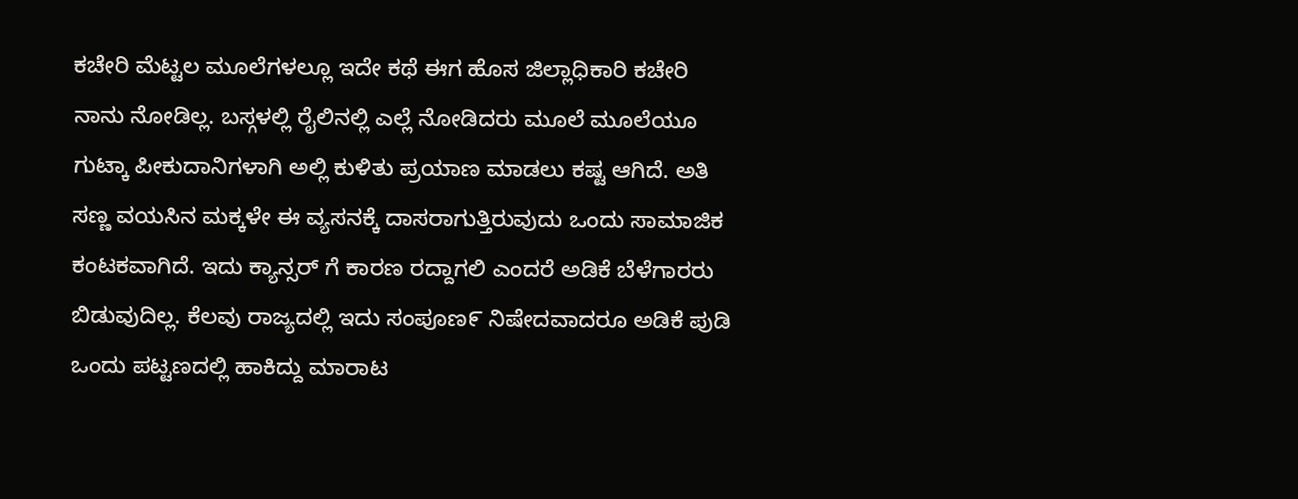ಕಚೇರಿ ಮೆಟ್ಟಲ ಮೂಲೆಗಳಲ್ಲೂ ಇದೇ ಕಥೆ ಈಗ ಹೊಸ ಜಿಲ್ಲಾಧಿಕಾರಿ ಕಚೇರಿ ನಾನು ನೋಡಿಲ್ಲ. ಬಸ್ಗಳಲ್ಲಿ ರೈಲಿನಲ್ಲಿ ಎಲ್ಲೆ ನೋಡಿದರು ಮೂಲೆ ಮೂಲೆಯೂ ಗುಟ್ಕಾ ಪೀಕುದಾನಿಗಳಾಗಿ ಅಲ್ಲಿ ಕುಳಿತು ಪ್ರಯಾಣ ಮಾಡಲು ಕಷ್ಟ ಆಗಿದೆ. ಅತಿ ಸಣ್ಣ ವಯಸಿನ ಮಕ್ಕಳೇ ಈ ವ್ಯಸನಕ್ಕೆ ದಾಸರಾಗುತ್ತಿರುವುದು ಒಂದು ಸಾಮಾಜಿಕ ಕಂಟಕವಾಗಿದೆ. ಇದು ಕ್ಯಾನ್ಸರ್ ಗೆ ಕಾರಣ ರದ್ದಾಗಲಿ ಎಂದರೆ ಅಡಿಕೆ ಬೆಳೆಗಾರರು ಬಿಡುವುದಿಲ್ಲ. ಕೆಲವು ರಾಜ್ಯದಲ್ಲಿ ಇದು ಸಂಪೂಣ೯ ನಿಷೇದವಾದರೂ ಅಡಿಕೆ ಪುಡಿ ಒಂದು ಪಟ್ಟಣದಲ್ಲಿ ಹಾಕಿದ್ದು ಮಾರಾಟ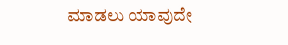ಮಾಡಲು ಯಾವುದೇ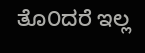ತೊ೦ದರೆ ಇಲ್ಲ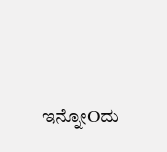ಇನ್ನೋOದು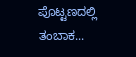ಪೊಟ್ಟಣದಲ್ಲಿ ತಂಬಾಕ...